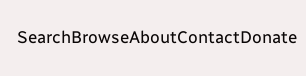SearchBrowseAboutContactDonate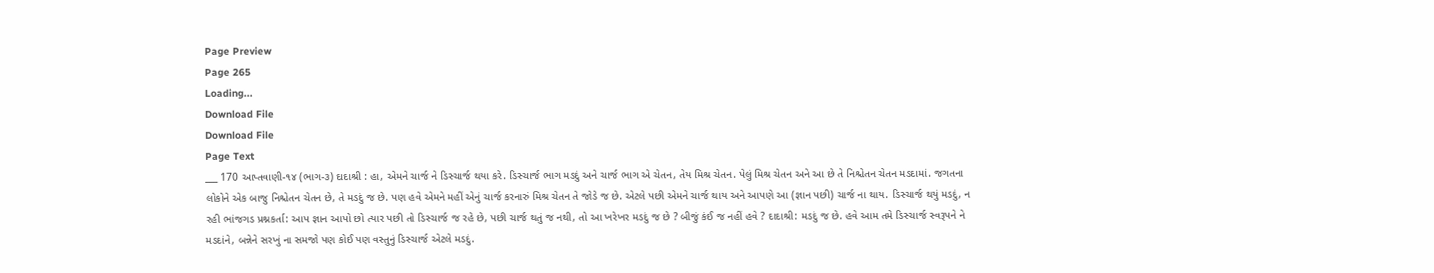Page Preview
Page 265
Loading...
Download File
Download File
Page Text
___ 170 આપ્તવાણી-૧૪ (ભાગ-૩) દાદાશ્રી : હા, એમને ચાર્જ ને ડિસ્ચાર્જ થયા કરે. ડિસ્ચાર્જ ભાગ મડદું અને ચાર્જ ભાગ એ ચેતન, તેય મિશ્ર ચેતન. પેલું મિશ્ર ચેતન અને આ છે તે નિશ્ચેતન ચેતન મડદામાં. જગતના લોકોને એક બાજુ નિશ્ચેતન ચેતન છે, તે મડદું જ છે. પણ હવે એમને મહીં એનું ચાર્જ કરનારું મિશ્ર ચેતન તે જોડે જ છે. એટલે પછી એમને ચાર્જ થાય અને આપણે આ (જ્ઞાન પછી) ચાર્જ ના થાય. ડિસ્ચાર્જ થયું મડદું, ન રહી ભાંજગડ પ્રશ્નકર્તા: આપ જ્ઞાન આપો છો ત્યાર પછી તો ડિસ્ચાર્જ જ રહે છે, પછી ચાર્જ થતું જ નથી, તો આ ખરેખર મડદું જ છે ? બીજું કંઈ જ નહીં હવે ? દાદાશ્રી: મડદું જ છે. હવે આમ તમે ડિસ્ચાર્જ સ્વરૂપને ને મડદાંને, બન્નેને સરખું ના સમજો પણ કોઈ પણ વસ્તુનું ડિસ્ચાર્જ એટલે મડદું.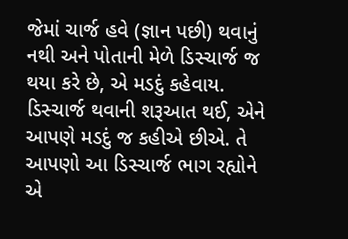જેમાં ચાર્જ હવે (જ્ઞાન પછી) થવાનું નથી અને પોતાની મેળે ડિસ્ચાર્જ જ થયા કરે છે, એ મડદું કહેવાય. ડિસ્ચાર્જ થવાની શરૂઆત થઈ, એને આપણે મડદું જ કહીએ છીએ. તે આપણો આ ડિસ્ચાર્જ ભાગ રહ્યોને એ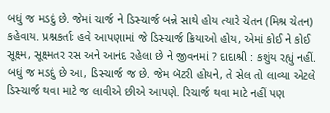બધું જ મડદું છે. જેમાં ચાર્જ ને ડિસ્ચાર્જ બન્ને સાથે હોય ત્યારે ચેતન (મિશ્ર ચેતન) કહેવાય. પ્રશ્નકર્તાઃ હવે આપણામાં જે ડિસ્ચાર્જ ક્રિયાઓ હોય, એમાં કોઈ ને કોઈ સૂક્ષ્મ, સૂક્ષ્મતર રસ અને આનંદ રહેલા છે ને જીવનમાં ? દાદાશ્રી : કશુંય રહ્યું નહીં. બધું જ મડદું છે આ, ડિસ્ચાર્જ જ છે. જેમ બૅટરી હોયને, તે સેલ તો લાવ્યા એટલે ડિસ્ચાર્જ થવા માટે જ લાવીએ છીએ આપણે. રિચાર્જ થવા માટે નહીં પણ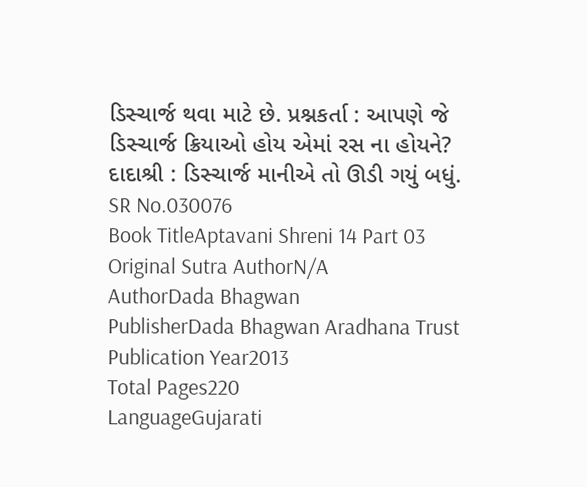ડિસ્ચાર્જ થવા માટે છે. પ્રશ્નકર્તા : આપણે જે ડિસ્ચાર્જ ક્રિયાઓ હોય એમાં રસ ના હોયને? દાદાશ્રી : ડિસ્ચાર્જ માનીએ તો ઊડી ગયું બધું.
SR No.030076
Book TitleAptavani Shreni 14 Part 03
Original Sutra AuthorN/A
AuthorDada Bhagwan
PublisherDada Bhagwan Aradhana Trust
Publication Year2013
Total Pages220
LanguageGujarati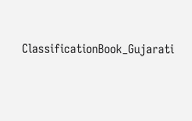ClassificationBook_Gujarati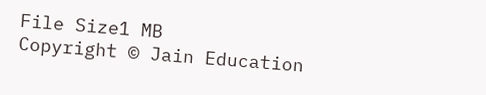File Size1 MB
Copyright © Jain Education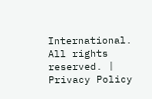International. All rights reserved. | Privacy Policy